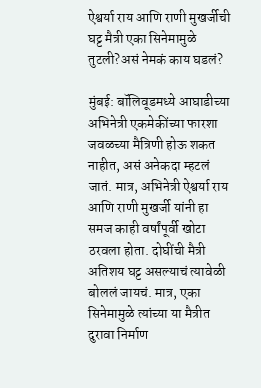ऐश्वर्या राय आणि राणी मुखर्जीची घट्ट मैत्री एका सिनेमामुळे तुटली?असं नेमकं काय घडलं?

मुंबई: बॉलिवूडमध्ये आघाडीच्या अभिनेत्री एकमेकींच्या फारशा जवळच्या मैत्रिणी होऊ शकत नाहीत, असं अनेकदा म्हटलं जातं. मात्र, अभिनेत्री ऐश्वर्या राय आणि राणी मुखर्जी यांनी हा समज काही वर्षांपूर्वी खोटा ठरवला होता. दोघींची मैत्री अतिशय घट्ट असल्याचं त्यावेळी बोललं जायचं. मात्र, एका सिनेमामुळे त्यांच्या या मैत्रीत दुरावा निर्माण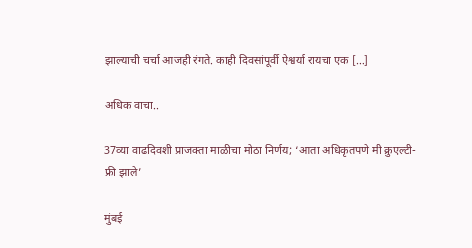झाल्याची चर्चा आजही रंगते. काही दिवसांपूर्वी ऐश्वर्या रायचा एक […]

अधिक वाचा..

37व्या वाढदिवशी प्राजक्ता माळीचा मोठा निर्णय; ‘आता अधिकृतपणे मी क्रुएल्टी-फ्री झाले’

मुंबई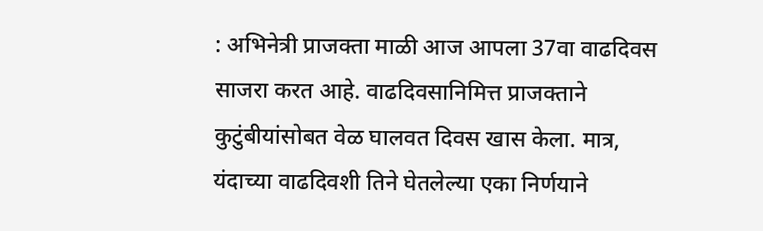: अभिनेत्री प्राजक्ता माळी आज आपला 37वा वाढदिवस साजरा करत आहे. वाढदिवसानिमित्त प्राजक्ताने कुटुंबीयांसोबत वेळ घालवत दिवस खास केला. मात्र, यंदाच्या वाढदिवशी तिने घेतलेल्या एका निर्णयाने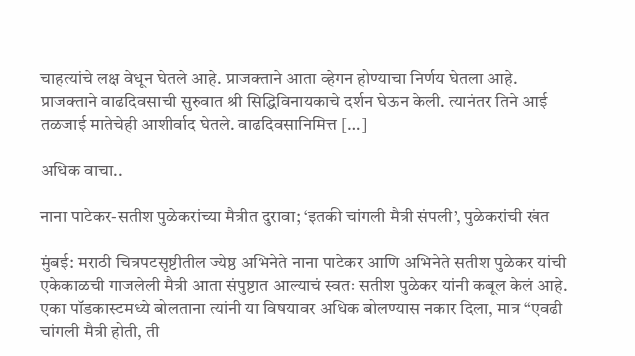चाहत्यांचे लक्ष वेधून घेतले आहे. प्राजक्ताने आता व्हेगन होण्याचा निर्णय घेतला आहे. प्राजक्ताने वाढदिवसाची सुरुवात श्री सिद्धिविनायकाचे दर्शन घेऊन केली. त्यानंतर तिने आई तळजाई मातेचेही आशीर्वाद घेतले. वाढदिवसानिमित्त […]

अधिक वाचा..

नाना पाटेकर-सतीश पुळेकरांच्या मैत्रीत दुरावा; ‘इतकी चांगली मैत्री संपली’, पुळेकरांची खंत

मुंबई: मराठी चित्रपटसृष्टीतील ज्येष्ठ अभिनेते नाना पाटेकर आणि अभिनेते सतीश पुळेकर यांची एकेकाळची गाजलेली मैत्री आता संपुष्टात आल्याचं स्वतः सतीश पुळेकर यांनी कबूल केलं आहे. एका पॉडकास्टमध्ये बोलताना त्यांनी या विषयावर अधिक बोलण्यास नकार दिला, मात्र “एवढी चांगली मैत्री होती, ती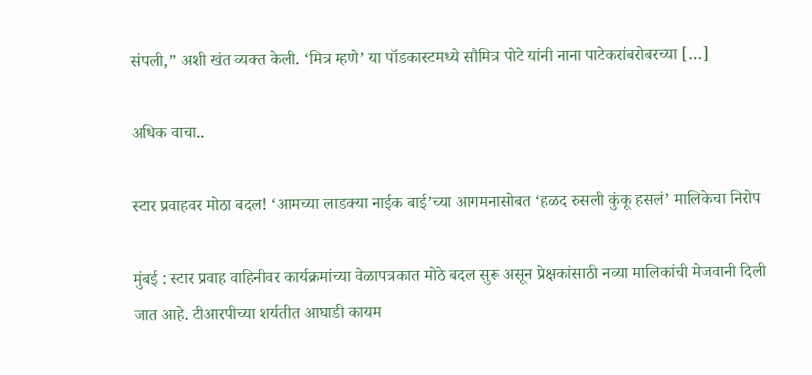संपली,” अशी खंत व्यक्त केली. ‘मित्र म्हणे’ या पॉडकास्टमध्ये सौमित्र पोटे यांनी नाना पाटेकरांबरोबरच्या […]

अधिक वाचा..

स्टार प्रवाहवर मोठा बदल! ‘आमच्या लाडक्या नाईक बाई’च्या आगमनासोबत ‘हळद रुसली कुंकू हसलं’ मालिकेचा निरोप

मुंबई : स्टार प्रवाह वाहिनीवर कार्यक्रमांच्या वेळापत्रकात मोठे बदल सुरू असून प्रेक्षकांसाठी नव्या मालिकांची मेजवानी दिली जात आहे. टीआरपीच्या शर्यतीत आघाडी कायम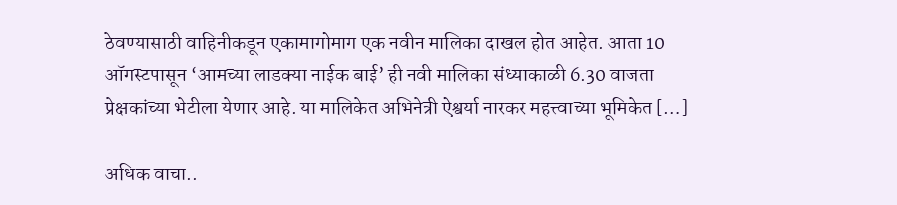ठेवण्यासाठी वाहिनीकडून एकामागोमाग एक नवीन मालिका दाखल होत आहेत. आता 10 ऑगस्टपासून ‘आमच्या लाडक्या नाईक बाई’ ही नवी मालिका संध्याकाळी 6.30 वाजता प्रेक्षकांच्या भेटीला येणार आहे. या मालिकेत अभिनेत्री ऐश्वर्या नारकर महत्त्वाच्या भूमिकेत […]

अधिक वाचा..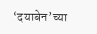‘दयाबेन’च्या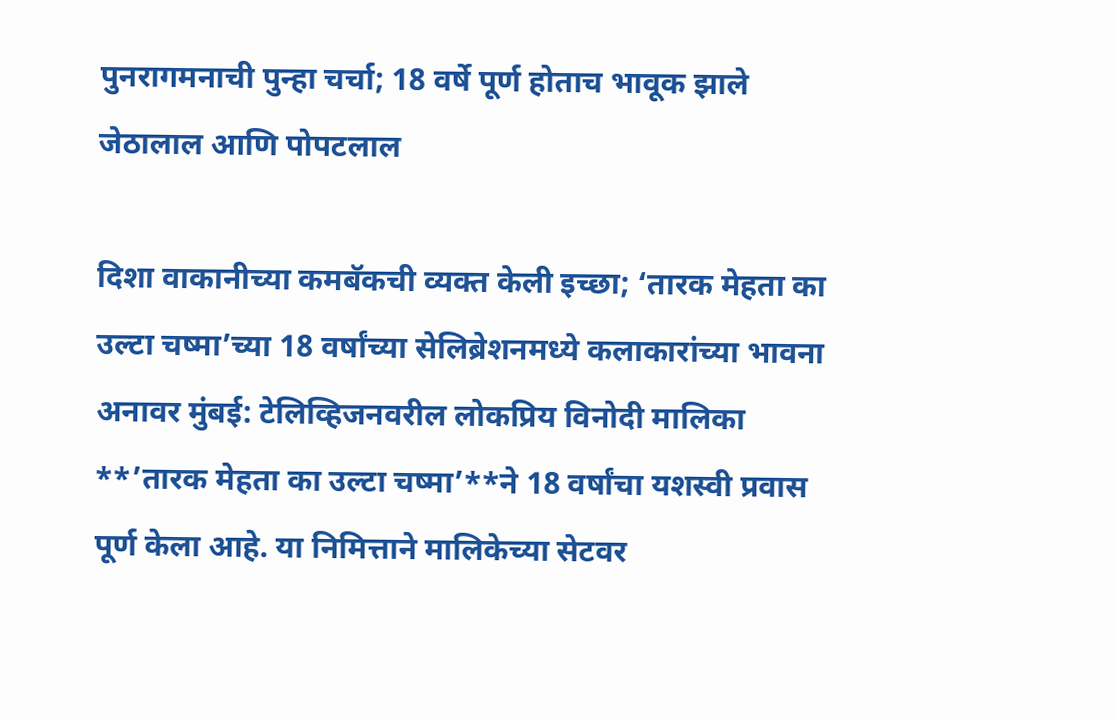पुनरागमनाची पुन्हा चर्चा; 18 वर्षे पूर्ण होताच भावूक झाले जेठालाल आणि पोपटलाल

दिशा वाकानीच्या कमबॅकची व्यक्त केली इच्छा; ‘तारक मेहता का उल्टा चष्मा’च्या 18 वर्षांच्या सेलिब्रेशनमध्ये कलाकारांच्या भावना अनावर मुंबई: टेलिव्हिजनवरील लोकप्रिय विनोदी मालिका **’तारक मेहता का उल्टा चष्मा’**ने 18 वर्षांचा यशस्वी प्रवास पूर्ण केला आहे. या निमित्ताने मालिकेच्या सेटवर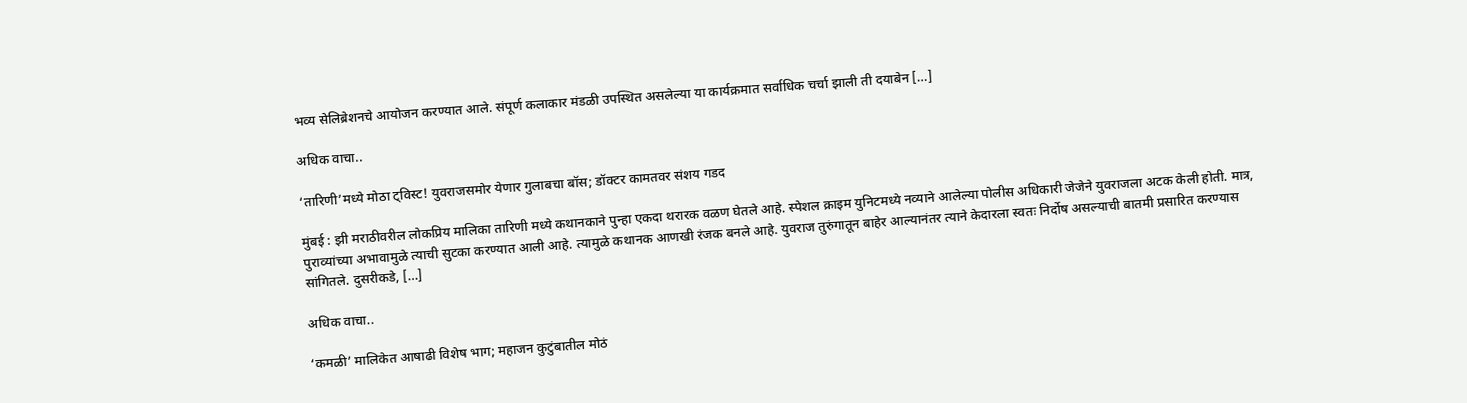भव्य सेलिब्रेशनचे आयोजन करण्यात आले. संपूर्ण कलाकार मंडळी उपस्थित असलेल्या या कार्यक्रमात सर्वाधिक चर्चा झाली ती दयाबेन […]

अधिक वाचा..

‘तारिणी’मध्ये मोठा ट्विस्ट! युवराजसमोर येणार गुलाबचा बॉस; डॉक्टर कामतवर संशय गडद

मुंबई : झी मराठीवरील लोकप्रिय मालिका तारिणी मध्ये कथानकाने पुन्हा एकदा थरारक वळण घेतले आहे. स्पेशल क्राइम युनिटमध्ये नव्याने आलेल्या पोलीस अधिकारी जेजेने युवराजला अटक केली होती. मात्र, पुराव्यांच्या अभावामुळे त्याची सुटका करण्यात आली आहे. त्यामुळे कथानक आणखी रंजक बनले आहे. युवराज तुरुंगातून बाहेर आल्यानंतर त्याने केदारला स्वतः निर्दोष असल्याची बातमी प्रसारित करण्यास सांगितले. दुसरीकडे, […]

अधिक वाचा..

‘कमळी’ मालिकेत आषाढी विशेष भाग; महाजन कुटुंबातील मोठं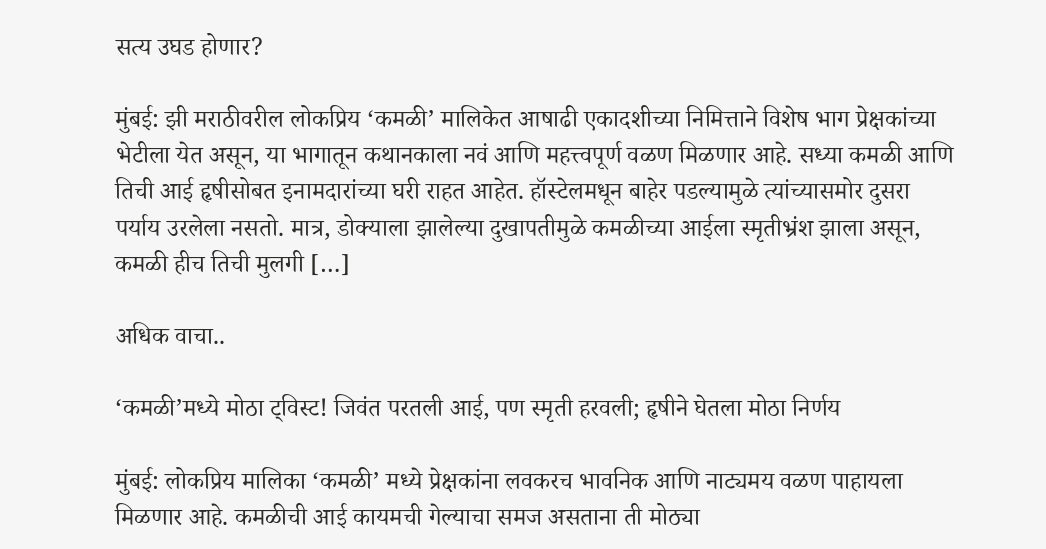सत्य उघड होणार?

मुंबई: झी मराठीवरील लोकप्रिय ‘कमळी’ मालिकेत आषाढी एकादशीच्या निमित्ताने विशेष भाग प्रेक्षकांच्या भेटीला येत असून, या भागातून कथानकाला नवं आणि महत्त्वपूर्ण वळण मिळणार आहे. सध्या कमळी आणि तिची आई हृषीसोबत इनामदारांच्या घरी राहत आहेत. हॉस्टेलमधून बाहेर पडल्यामुळे त्यांच्यासमोर दुसरा पर्याय उरलेला नसतो. मात्र, डोक्याला झालेल्या दुखापतीमुळे कमळीच्या आईला स्मृतीभ्रंश झाला असून, कमळी हीच तिची मुलगी […]

अधिक वाचा..

‘कमळी’मध्ये मोठा ट्विस्ट! जिवंत परतली आई, पण स्मृती हरवली; हृषीने घेतला मोठा निर्णय

मुंबई: लोकप्रिय मालिका ‘कमळी’ मध्ये प्रेक्षकांना लवकरच भावनिक आणि नाट्यमय वळण पाहायला मिळणार आहे. कमळीची आई कायमची गेल्याचा समज असताना ती मोठ्या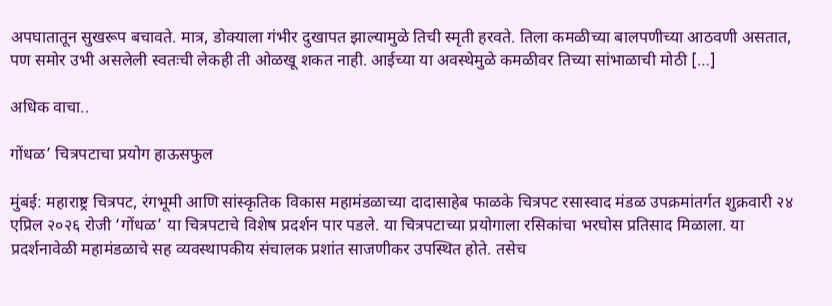अपघातातून सुखरूप बचावते. मात्र, डोक्याला गंभीर दुखापत झाल्यामुळे तिची स्मृती हरवते. तिला कमळीच्या बालपणीच्या आठवणी असतात, पण समोर उभी असलेली स्वतःची लेकही ती ओळखू शकत नाही. आईच्या या अवस्थेमुळे कमळीवर तिच्या सांभाळाची मोठी […]

अधिक वाचा..

गोंधळ’ चित्रपटाचा प्रयोग हाऊसफुल

मुंबई: महाराष्ट्र चित्रपट, रंगभूमी आणि सांस्कृतिक विकास महामंडळाच्या दादासाहेब फाळके चित्रपट रसास्वाद मंडळ उपक्रमांतर्गत शुक्रवारी २४ एप्रिल २०२६ रोजी ‘गोंधळ’ या चित्रपटाचे विशेष प्रदर्शन पार पडले. या चित्रपटाच्या प्रयोगाला रसिकांचा भरघोस प्रतिसाद मिळाला. या प्रदर्शनावेळी महामंडळाचे सह व्यवस्थापकीय संचालक प्रशांत साजणीकर उपस्थित होते. तसेच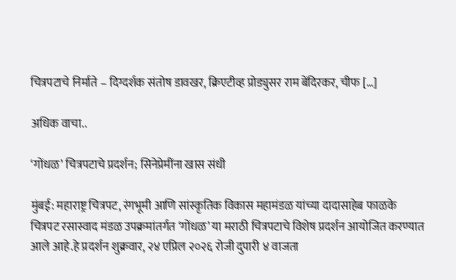चित्रपटाचे निर्माते – दिग्दर्शक संतोष डावखर, क्रिएटीव्ह प्रोड्युसर राम बेंदिरकर, चीफ […]

अधिक वाचा..

‘गोंधळ’ चित्रपटाचे प्रदर्शन; सिनेप्रेमींना खास संधी

मुंबई: महाराष्ट्र चित्रपट, रंगभूमी आणि सांस्कृतिक विकास महामंडळ यांच्या दादासाहेब फाळके चित्रपट रसास्वाद मंडळ उपक्रमांतर्गत ‘गोंधळ’ या मराठी चित्रपटाचे विशेष प्रदर्शन आयोजित करण्यात आले आहे.हे प्रदर्शन शुक्रवार, २४ एप्रिल २०२६ रोजी दुपारी ४ वाजता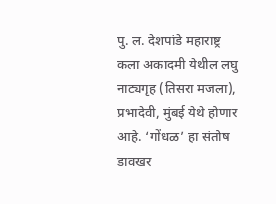पु. ल. देशपांडे महाराष्ट्र कला अकादमी येथील लघु नाट्यगृह (तिसरा मजला), प्रभादेवी, मुंबई येथे होणार आहे. ‘गोंधळ’ हा संतोष डावखर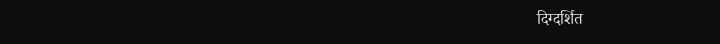दिग्दर्शित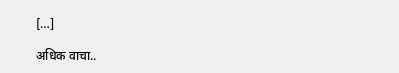[…]

अधिक वाचा..